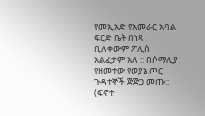የመኢአድ የአመራር አባል ፍርድ ቤት በነጻ ቢለቀውም ፖሊስ አልፈታም አለ :: በሶማሊያ የዘመተው የወያኔ ጦር ጉዳተኞች ጅጅጋ መጡ:: (ፍኖተ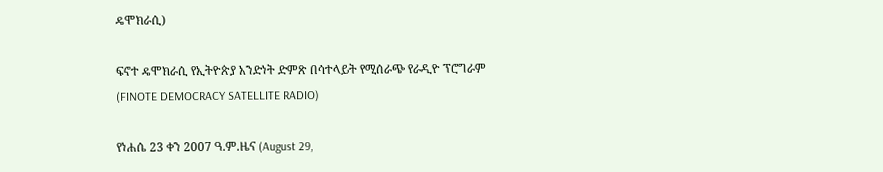ዴሞክራሲ)

ፍኖተ ዴሞክራሲ የኢትዮጵያ አንድነት ድምጽ በሳተላይት የሚሰራጭ የራዲዮ ፕሮግራም (FINOTE DEMOCRACY SATELLITE RADIO)

የነሐሴ 23 ቀን 2007 ዓ.ም.ዜና (August 29,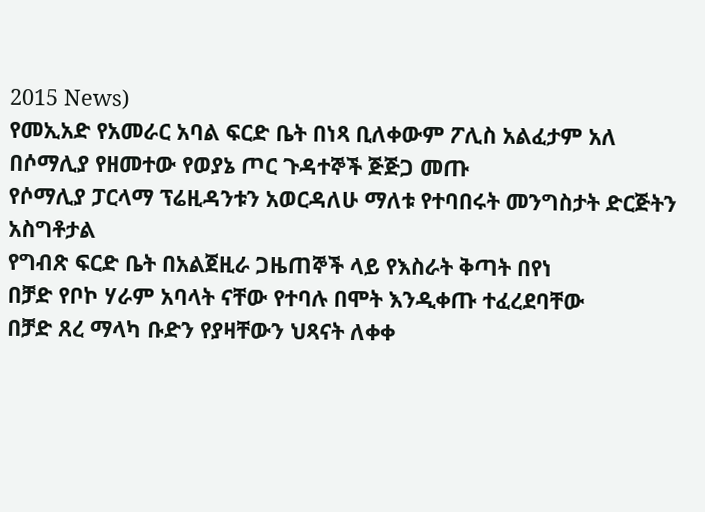2015 News)
የመኢአድ የአመራር አባል ፍርድ ቤት በነጻ ቢለቀውም ፖሊስ አልፈታም አለ
በሶማሊያ የዘመተው የወያኔ ጦር ጉዳተኞች ጅጅጋ መጡ
የሶማሊያ ፓርላማ ፕሬዚዳንቱን አወርዳለሁ ማለቱ የተባበሩት መንግስታት ድርጅትን አስግቶታል
የግብጽ ፍርድ ቤት በአልጀዚራ ጋዜጠኞች ላይ የእስራት ቅጣት በየነ
በቻድ የቦኮ ሃራም አባላት ናቸው የተባሉ በሞት እንዲቀጡ ተፈረደባቸው
በቻድ ጸረ ማላካ ቡድን የያዛቸውን ህጻናት ለቀቀ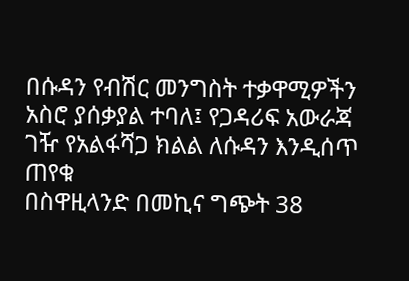በሱዳን የብሽር መንግስት ተቃዋሚዎችን አስሮ ያሰቃያል ተባለ፤ የጋዳሪፍ አውራጃ ገዥ የአልፋሻጋ ክልል ለሱዳን እንዲሰጥ ጠየቁ
በስዋዚላንድ በመኪና ግጭት 38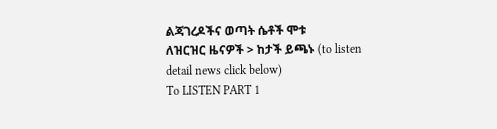ልጃገረዶችና ወጣት ሴቶች ሞቱ
ለዝርዝር ዜናዎች > ከታች ይጫኑ (to listen detail news click below)
To LISTEN PART 1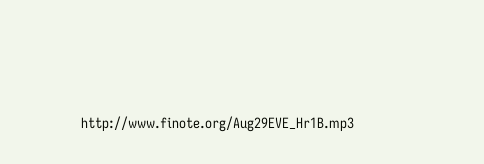http://www.finote.org/Aug29EVE_Hr1B.mp3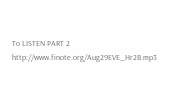To LISTEN PART 2 http://www.finote.org/Aug29EVE_Hr2B.mp3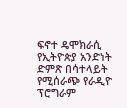ፍኖተ ዴሞክራሲ የኢትዮጵያ አንድነት ድምጽ በሳተላይት የሚሰራጭ የራዲዮ ፕሮግራም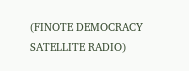(FINOTE DEMOCRACY SATELLITE RADIO)